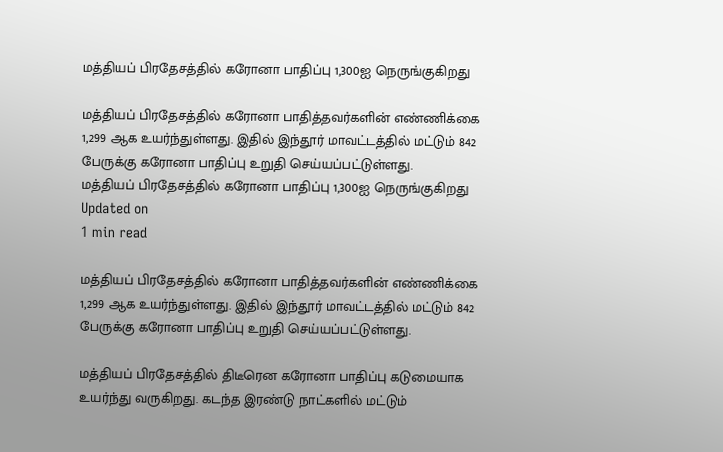மத்தியப் பிரதேசத்தில் கரோனா பாதிப்பு 1,300ஐ நெருங்குகிறது

மத்தியப் பிரதேசத்தில் கரோனா பாதித்தவர்களின் எண்ணிக்கை 1,299 ஆக உயர்ந்துள்ளது. இதில் இந்தூர் மாவட்டத்தில் மட்டும் 842 பேருக்கு கரோனா பாதிப்பு உறுதி செய்யப்பட்டுள்ளது.
மத்தியப் பிரதேசத்தில் கரோனா பாதிப்பு 1,300ஐ நெருங்குகிறது
Updated on
1 min read

மத்தியப் பிரதேசத்தில் கரோனா பாதித்தவர்களின் எண்ணிக்கை 1,299 ஆக உயர்ந்துள்ளது. இதில் இந்தூர் மாவட்டத்தில் மட்டும் 842 பேருக்கு கரோனா பாதிப்பு உறுதி செய்யப்பட்டுள்ளது.

மத்தியப் பிரதேசத்தில் திடீரென கரோனா பாதிப்பு கடுமையாக உயர்ந்து வருகிறது. கடந்த இரண்டு நாட்களில் மட்டும்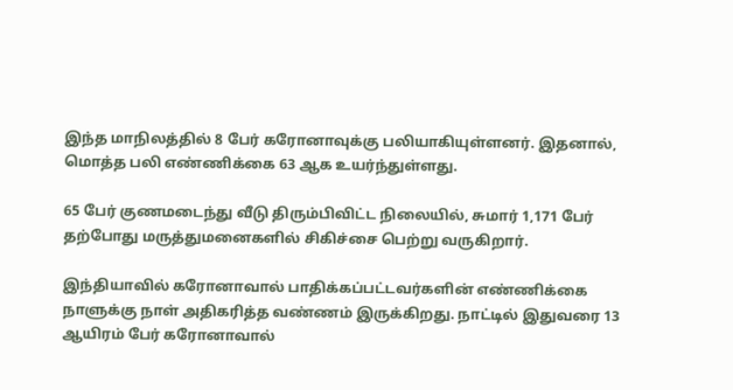இந்த மாநிலத்தில் 8 பேர் கரோனாவுக்கு பலியாகியுள்ளனர். இதனால், மொத்த பலி எண்ணிக்கை 63 ஆக உயர்ந்துள்ளது.

65 பேர் குணமடைந்து வீடு திரும்பிவிட்ட நிலையில், சுமார் 1,171 பேர் தற்போது மருத்துமனைகளில் சிகிச்சை பெற்று வருகிறார்.

இந்தியாவில் கரோனாவால் பாதிக்கப்பட்டவர்களின் எண்ணிக்கை நாளுக்கு நாள் அதிகரித்த வண்ணம் இருக்கிறது. நாட்டில் இதுவரை 13 ஆயிரம் பேர் கரோனாவால்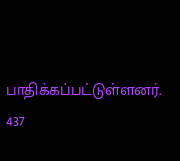பாதிக்கப்பட்டுள்ளனர். 437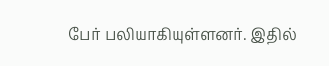பேர் பலியாகியுள்ளனர். இதில்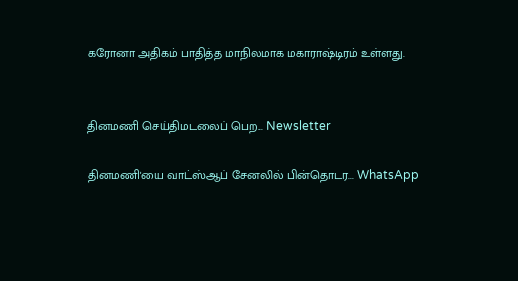கரோனா அதிகம் பாதித்த மாநிலமாக மகாராஷ்டிரம் உள்ளது.


தினமணி செய்திமடலைப் பெற... Newsletter

தினமணி'யை வாட்ஸ்ஆப் சேனலில் பின்தொடர... WhatsApp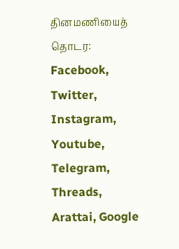தினமணியைத் தொடர: Facebook, Twitter, Instagram, Youtube, Telegram, Threads, Arattai, Google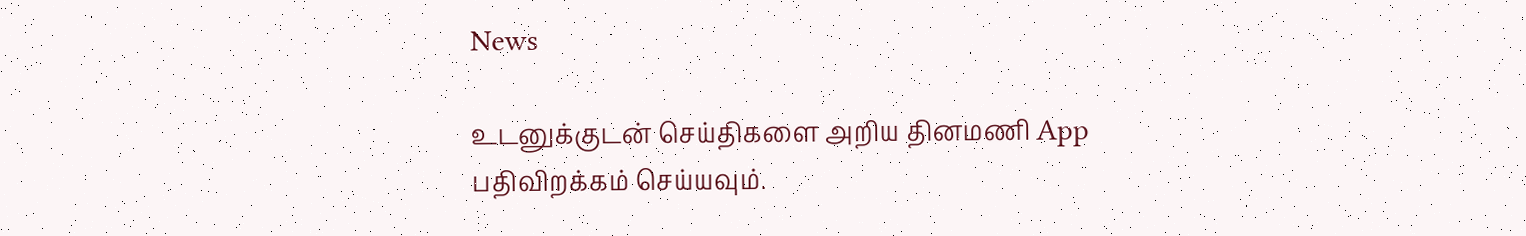News

உடனுக்குடன் செய்திகளை அறிய தினமணி App பதிவிறக்கம் செய்யவும்.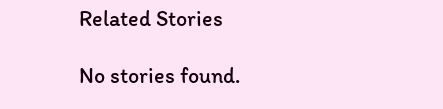Related Stories

No stories found.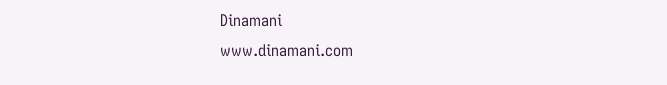Dinamani
www.dinamani.com